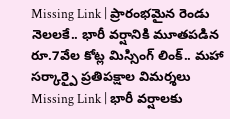Missing Link | ప్రారంభమైన రెండు నెలలకే.. భారీ వర్షానికి మూతపడిన రూ.7వేల కోట్ల మిస్సింగ్ లింక్.. మహా సర్కార్పై ప్రతిపక్షాల విమర్శలు
Missing Link | భారీ వర్షాలకు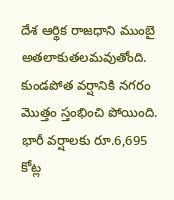దేశ ఆర్థిక రాజధాని ముంబై అతలాకుతలమవుతోంది. కుండపోత వర్షానికి నగరం మొత్తం స్తంభించి పోయింది. భారీ వర్షాలకు రూ.6,695 కోట్ల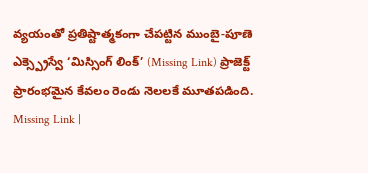వ్యయంతో ప్రతిష్టాత్మకంగా చేపట్టిన ముంబై-పూణె ఎక్స్ప్రెస్వే ‘మిస్సింగ్ లింక్’ (Missing Link) ప్రాజెక్ట్ ప్రారంభమైన కేవలం రెండు నెలలకే మూతపడింది.
Missing Link |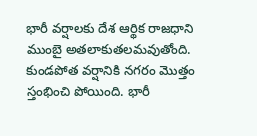భారీ వర్షాలకు దేశ ఆర్థిక రాజధాని ముంబై అతలాకుతలమవుతోంది. కుండపోత వర్షానికి నగరం మొత్తం స్తంభించి పోయింది. భారీ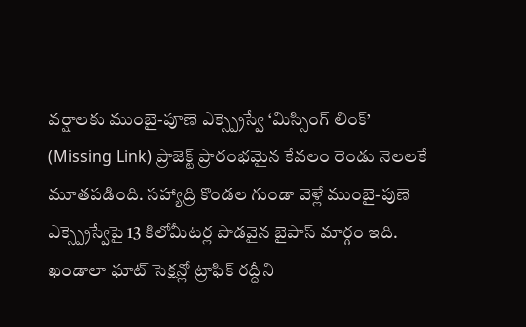వర్షాలకు ముంబై-పూణె ఎక్స్ప్రెస్వే ‘మిస్సింగ్ లింక్’ (Missing Link) ప్రాజెక్ట్ ప్రారంభమైన కేవలం రెండు నెలలకే మూతపడింది. సహ్యాద్రి కొండల గుండా వెళ్లే ముంబై-పుణె ఎక్స్ప్రెస్వేపై 13 కిలోమీటర్ల పొడవైన బైపాస్ మార్గం ఇది. ఖండాలా ఘాట్ సెక్షన్లో ట్రాఫిక్ రద్దీని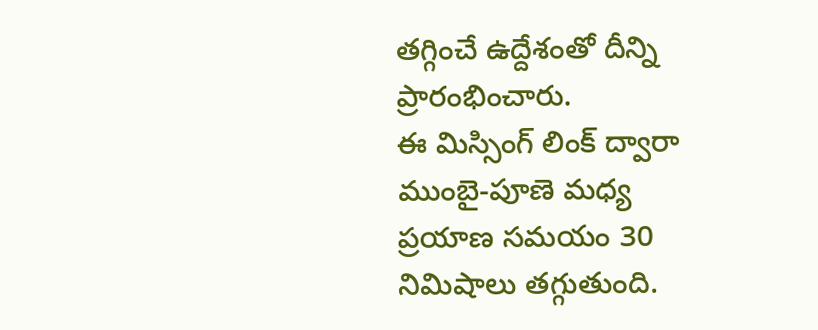తగ్గించే ఉద్దేశంతో దీన్ని ప్రారంభించారు.
ఈ మిస్సింగ్ లింక్ ద్వారా ముంబై-పూణె మధ్య ప్రయాణ సమయం 30 నిమిషాలు తగ్గుతుంది.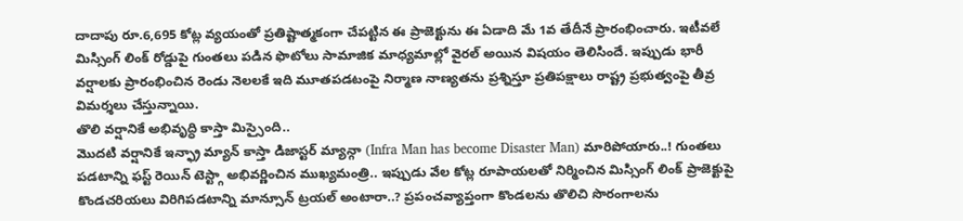దాదాపు రూ.6,695 కోట్ల వ్యయంతో ప్రతిష్టాత్మకంగా చేపట్టిన ఈ ప్రాజెక్టును ఈ ఏడాది మే 1వ తేదీనే ప్రారంభించారు. ఇటీవలే మిస్సింగ్ లింక్ రోడ్డుపై గుంతలు పడిన ఫొటోలు సామాజిక మాధ్యమాల్లో వైరల్ అయిన విషయం తెలిసిందే. ఇప్పుడు భారీ వర్షాలకు ప్రారంభించిన రెండు నెలలకే ఇది మూతపడటంపై నిర్మాణ నాణ్యతను ప్రశ్నిస్తూ ప్రతిపక్షాలు రాష్ట్ర ప్రభుత్వంపై తీవ్ర విమర్శలు చేస్తున్నాయి.
తొలి వర్షానికే అభివృద్ధి కాస్తా మిస్సైంది..
మొదటి వర్షానికే ఇన్ఫ్రా మ్యాన్ కాస్తా డిజాస్టర్ మ్యాన్గా (Infra Man has become Disaster Man) మారిపోయారు..! గుంతలు పడటాన్ని ఫస్ట్ రెయిన్ టెస్ట్గా అభివర్ణించిన ముఖ్యమంత్రి.. ఇప్పుడు వేల కోట్ల రూపాయలతో నిర్మించిన మిస్సింగ్ లింక్ ప్రాజెక్టుపై కొండచరియలు విరిగిపడటాన్ని మాన్సూన్ ట్రయల్ అంటారా..? ప్రపంచవ్యాప్తంగా కొండలను తొలిచి సొరంగాలను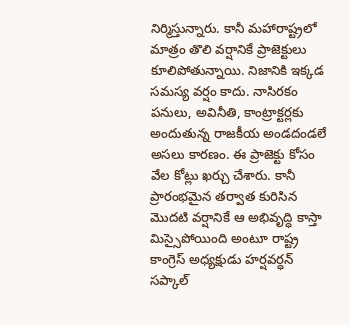నిర్మిస్తున్నారు. కానీ మహారాష్ట్రలో మాత్రం తొలి వర్షానికే ప్రాజెక్టులు కూలిపోతున్నాయి. నిజానికి ఇక్కడ సమస్య వర్షం కాదు. నాసిరకం పనులు, అవినీతి, కాంట్రాక్టర్లకు అందుతున్న రాజకీయ అండదండలే అసలు కారణం. ఈ ప్రాజెక్టు కోసం వేల కోట్లు ఖర్చు చేశారు. కానీ ప్రారంభమైన తర్వాత కురిసిన మొదటి వర్షానికే ఆ అభివృద్ధి కాస్తా మిస్సైపోయింది అంటూ రాష్ట్ర కాంగ్రెస్ అధ్యక్షుడు హర్షవర్ధన్ సప్కాల్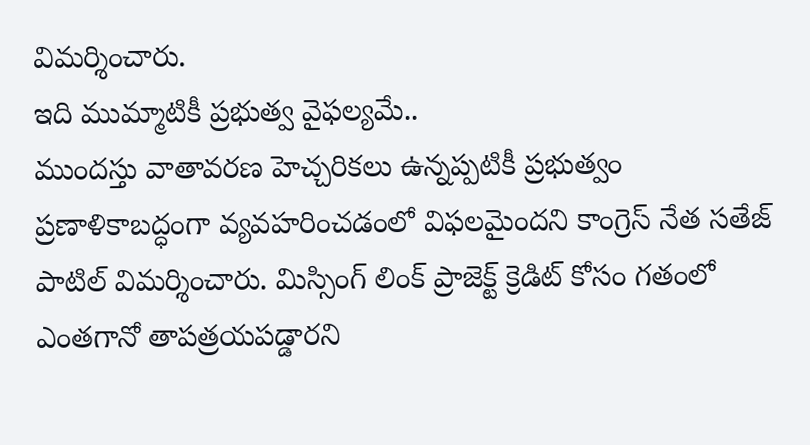విమర్శించారు.
ఇది ముమ్మాటికీ ప్రభుత్వ వైఫల్యమే..
ముందస్తు వాతావరణ హెచ్చరికలు ఉన్నప్పటికీ ప్రభుత్వం ప్రణాళికాబద్ధంగా వ్యవహరించడంలో విఫలమైందని కాంగ్రెస్ నేత సతేజ్ పాటిల్ విమర్శించారు. మిస్సింగ్ లింక్ ప్రాజెక్ట్ క్రెడిట్ కోసం గతంలో ఎంతగానో తాపత్రయపడ్డారని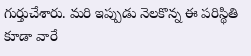గుర్తుచేశారు. మరి ఇప్పుడు నెలకొన్న ఈ పరిస్థితి కూడా వారే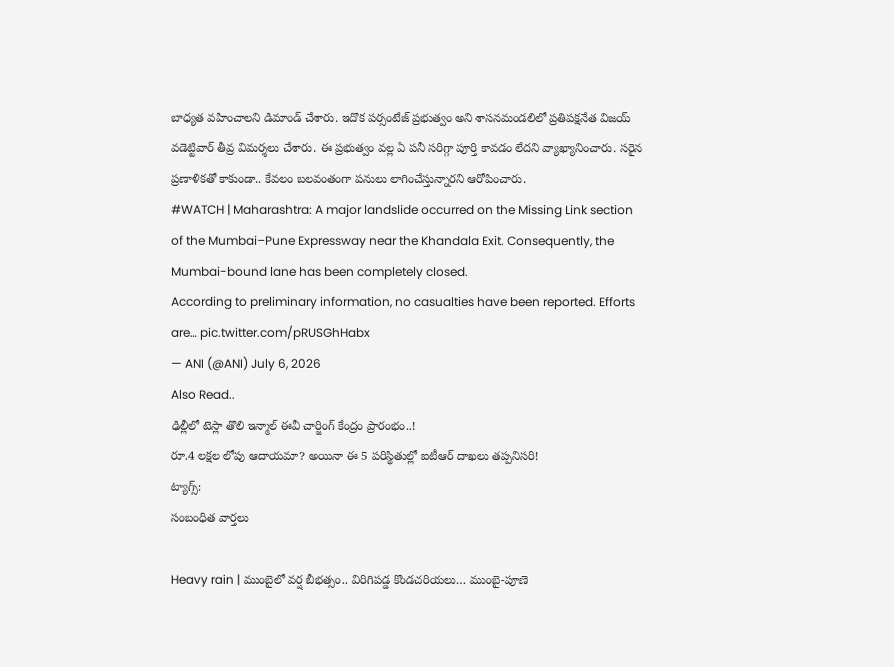బాధ్యత వహించాలని డిమాండ్ చేశారు. ఇదొక పర్సంటేజ్ ప్రభుత్వం అని శాసనమండలిలో ప్రతిపక్షనేత విజయ్ వడెట్టివార్ తీవ్ర విమర్శలు చేశారు. ఈ ప్రభుత్వం వల్ల ఏ పనీ సరిగ్గా పూర్తి కావడం లేదని వ్యాఖ్యానించారు. సరైన ప్రణాళికతో కాకుండా.. కేవలం బలవంతంగా పనులు లాగించేస్తున్నారని ఆరోపించారు.
#WATCH | Maharashtra: A major landslide occurred on the Missing Link section of the Mumbai–Pune Expressway near the Khandala Exit. Consequently, the Mumbai-bound lane has been completely closed.
According to preliminary information, no casualties have been reported. Efforts are… pic.twitter.com/pRUSGhHabx
— ANI (@ANI) July 6, 2026
Also Read..
ఢిల్లీలో టెస్లా తొలి ఇన్మాల్ ఈవీ చార్జింగ్ కేంద్రం ప్రారంభం..!
రూ.4 లక్షల లోపు ఆదాయమా? అయినా ఈ 5 పరిస్థితుల్లో ఐటీఆర్ దాఖలు తప్పనిసరి!
ట్యాగ్స్:
సంబంధిత వార్తలు

Heavy rain | ముంబైలో వర్ష బీభత్సం.. విరిగిపడ్డ కొండచరియలు… ముంబై-పూణె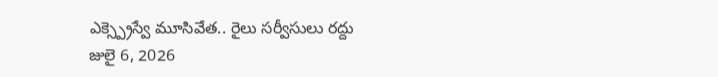ఎక్స్ప్రెస్వే మూసివేత.. రైలు సర్వీసులు రద్దు
జులై 6, 2026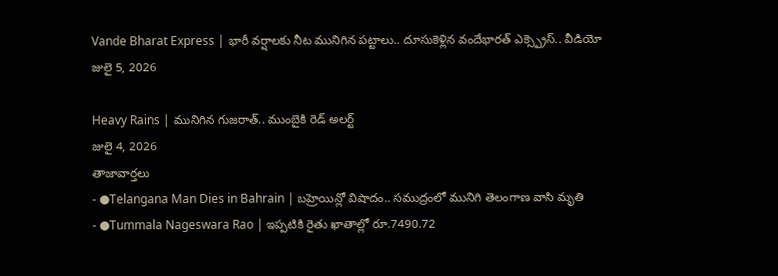Vande Bharat Express | భారీ వర్షాలకు నీట మునిగిన పట్టాలు.. దూసుకెళ్లిన వందేభారత్ ఎక్స్ప్రెస్.. వీడియో
జులై 5, 2026

Heavy Rains | మునిగిన గుజరాత్.. ముంబైకి రెడ్ అలర్ట్
జులై 4, 2026
తాజావార్తలు
- ●Telangana Man Dies in Bahrain | బహ్రెయిన్లో విషాదం.. సముద్రంలో మునిగి తెలంగాణ వాసి మృతి
- ●Tummala Nageswara Rao | ఇప్పటికి రైతు ఖాతాల్లో రూ.7490.72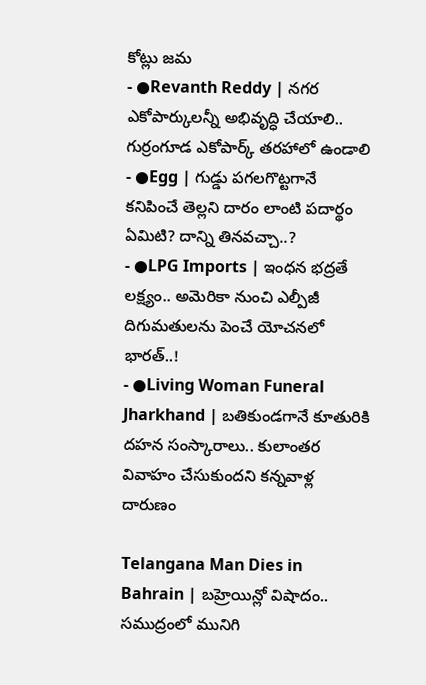కోట్లు జమ
- ●Revanth Reddy | నగర ఎకోపార్కులన్నీ అభివృద్ధి చేయాలి.. గుర్రంగూడ ఎకోపార్క్ తరహాలో ఉండాలి
- ●Egg | గుడ్డు పగలగొట్టగానే కనిపించే తెల్లని దారం లాంటి పదార్థం ఏమిటి? దాన్ని తినవచ్చా..?
- ●LPG Imports | ఇంధన భద్రతే లక్ష్యం.. అమెరికా నుంచి ఎల్పీజీ దిగుమతులను పెంచే యోచనలో భారత్..!
- ●Living Woman Funeral Jharkhand | బతికుండగానే కూతురికి దహన సంస్కారాలు.. కులాంతర వివాహం చేసుకుందని కన్నవాళ్ల దారుణం

Telangana Man Dies in Bahrain | బహ్రెయిన్లో విషాదం.. సముద్రంలో మునిగి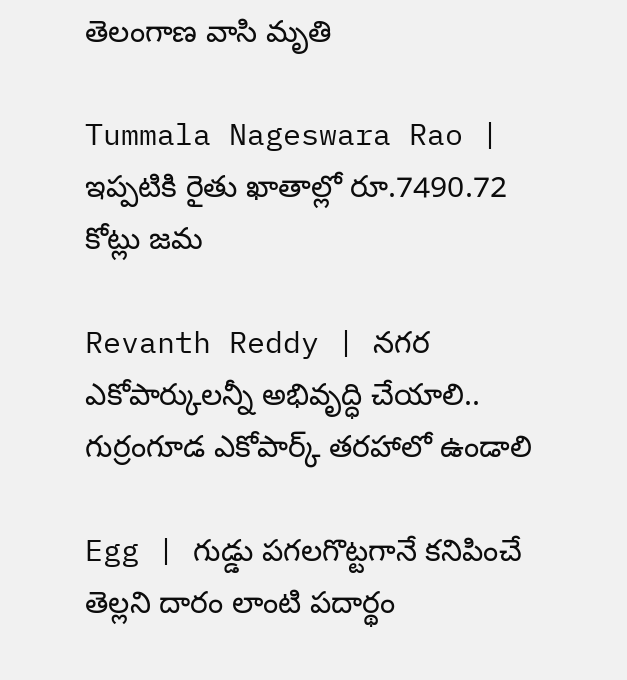తెలంగాణ వాసి మృతి

Tummala Nageswara Rao | ఇప్పటికి రైతు ఖాతాల్లో రూ.7490.72 కోట్లు జమ

Revanth Reddy | నగర ఎకోపార్కులన్నీ అభివృద్ధి చేయాలి.. గుర్రంగూడ ఎకోపార్క్ తరహాలో ఉండాలి

Egg | గుడ్డు పగలగొట్టగానే కనిపించే తెల్లని దారం లాంటి పదార్థం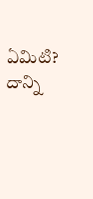ఏమిటి? దాన్ని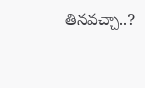తినవచ్చా..?